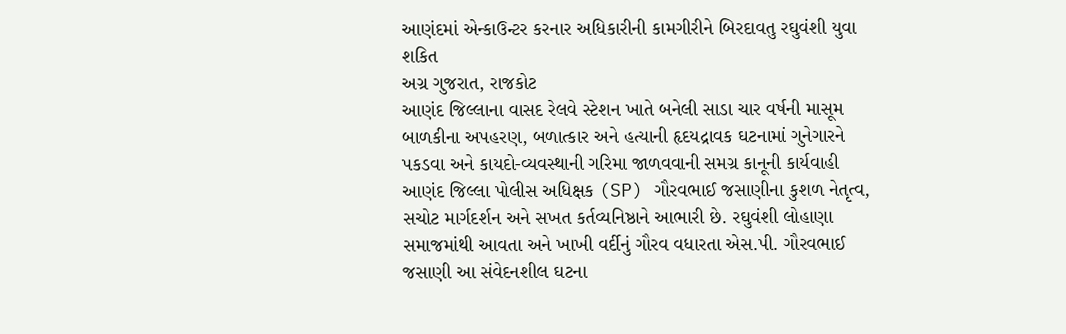આણંદમાં એન્કાઉન્ટર કરનાર અધિકારીની કામગીરીને બિરદાવતુ રઘુવંશી યુવા શકિત
અગ્ર ગુજરાત, રાજકોટ
આણંદ જિલ્લાના વાસદ રેલવે સ્ટેશન ખાતે બનેલી સાડા ચાર વર્ષની માસૂમ બાળકીના અપહરણ, બળાત્કાર અને હત્યાની હૃદયદ્રાવક ઘટનામાં ગુનેગારને પકડવા અને કાયદો-વ્યવસ્થાની ગરિમા જાળવવાની સમગ્ર કાનૂની કાર્યવાહી આણંદ જિલ્લા પોલીસ અધિક્ષક (SP) ગૌરવભાઈ જસાણીના કુશળ નેતૃત્વ, સચોટ માર્ગદર્શન અને સખત કર્તવ્યનિષ્ઠાને આભારી છે. રઘુવંશી લોહાણા સમાજમાંથી આવતા અને ખાખી વર્દીનું ગૌરવ વધારતા એસ.પી. ગૌરવભાઈ જસાણી આ સંવેદનશીલ ઘટના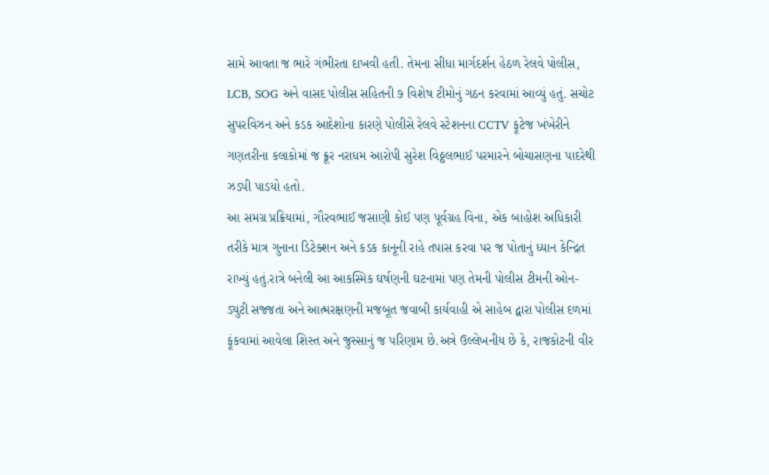સામે આવતા જ ભારે ગંભીરતા દાખવી હતી. તેમના સીધા માર્ગદર્શન હેઠળ રેલવે પોલીસ, LCB, SOG અને વાસદ પોલીસ સહિતની ૭ વિશેષ ટીમોનું ગઠન કરવામાં આવ્યું હતું. સચોટ સુપરવિઝન અને કડક આદેશોના કારણે પોલીસે રેલવે સ્ટેશનના CCTV ફૂટેજ ખંખેરીને ગણતરીના કલાકોમાં જ ક્રૂર નરાધમ આરોપી સુરેશ વિઠ્ઠલભાઈ પરમારને બોચાસણના પાદરેથી ઝડપી પાડયો હતો.
આ સમગ્ર પ્રક્રિયામાં, ગૌરવભાઈ જસાણી કોઈ પણ પૂર્વગ્રહ વિના, એક બાહોશ અધિકારી તરીકે માત્ર ગુનાના ડિટેક્શન અને કડક કાનૂની રાહે તપાસ કરવા પર જ પોતાનું ધ્યાન કેન્દ્રિત રાખ્યું હતું.રાત્રે બનેલી આ આકસ્મિક ઘર્ષણની ઘટનામાં પણ તેમની પોલીસ ટીમની ઓન-ડ્યુટી સજ્જતા અને આત્મરક્ષણની મજબૂત જવાબી કાર્યવાહી એ સાહેબ દ્વારા પોલીસ દળમાં ફૂંકવામાં આવેલા શિસ્ત અને જુસ્સાનું જ પરિણામ છે.અત્રે ઉલ્લેખનીય છે કે, રાજકોટની વીર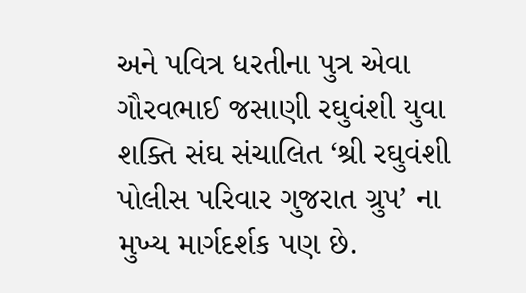અને પવિત્ર ધરતીના પુત્ર એવા ગૌરવભાઈ જસાણી રઘુવંશી યુવા શક્તિ સંઘ સંચાલિત ‘શ્રી રઘુવંશી પોલીસ પરિવાર ગુજરાત ગ્રુપ’ ના મુખ્ય માર્ગદર્શક પણ છે.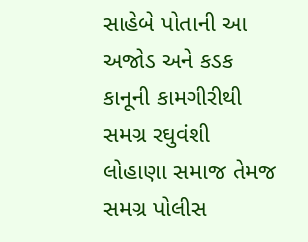સાહેબે પોતાની આ અજોડ અને કડક કાનૂની કામગીરીથી સમગ્ર રઘુવંશી લોહાણા સમાજ તેમજ સમગ્ર પોલીસ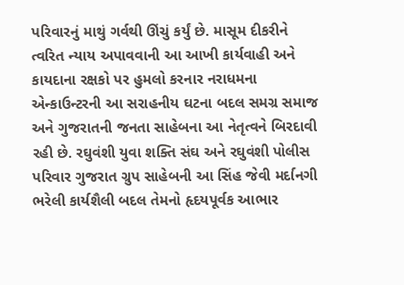પરિવારનું માથું ગર્વથી ઊંચું કર્યું છે. માસૂમ દીકરીને ત્વરિત ન્યાય અપાવવાની આ આખી કાર્યવાહી અને કાયદાના રક્ષકો પર હુમલો કરનાર નરાધમના એન્કાઉન્ટરની આ સરાહનીય ઘટના બદલ સમગ્ર સમાજ અને ગુજરાતની જનતા સાહેબના આ નેતૃત્વને બિરદાવી રહી છે. રઘુવંશી યુવા શક્તિ સંઘ અને રઘુવંશી પોલીસ પરિવાર ગુજરાત ગ્રુપ સાહેબની આ સિંહ જેવી મર્દાનગી ભરેલી કાર્યશૈલી બદલ તેમનો હૃદયપૂર્વક આભાર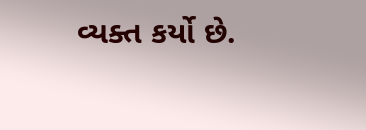વ્યક્ત કર્યો છે.